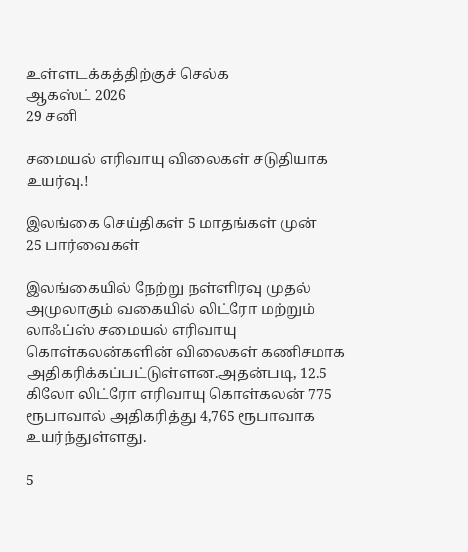உள்ளடக்கத்திற்குச் செல்க
ஆகஸ்ட் 2026
29 சனி

சமையல் எரிவாயு விலைகள் சடுதியாக உயர்வு.!

இலங்கை செய்திகள் 5 மாதங்கள் முன்
25 பார்வைகள்

இலங்கையில் நேற்று நள்ளிரவு முதல் அமுலாகும் வகையில் லிட்ரோ மற்றும் லாஃப்ஸ் சமையல் எரிவாயு கொள்கலன்களின் விலைகள் கணிசமாக அதிகரிக்கப்பட்டுள்ளன.அதன்படி, 12.5 கிலோ லிட்ரோ எரிவாயு கொள்கலன் 775 ரூபாவால் அதிகரித்து 4,765 ரூபாவாக உயர்ந்துள்ளது.

5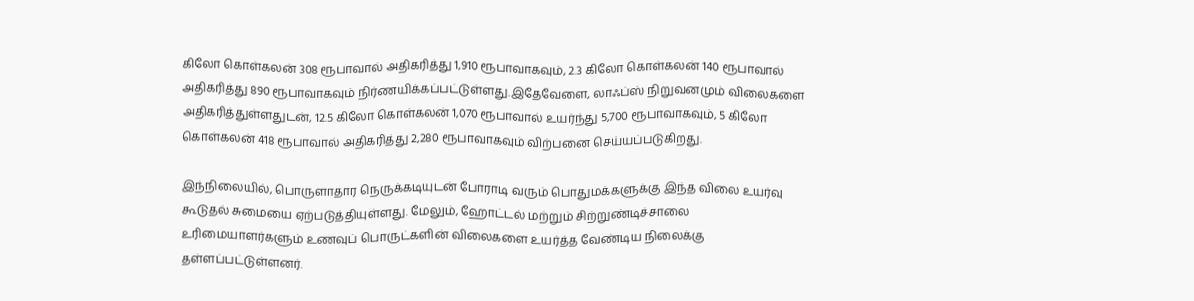கிலோ கொள்கலன் 308 ரூபாவால் அதிகரித்து 1,910 ரூபாவாகவும், 2.3 கிலோ கொள்கலன் 140 ரூபாவால் அதிகரித்து 890 ரூபாவாகவும் நிர்ணயிக்கப்பட்டுள்ளது.இதேவேளை, லாஃப்ஸ் நிறுவனமும் விலைகளை அதிகரித்துள்ளதுடன், 12.5 கிலோ கொள்கலன் 1,070 ரூபாவால் உயர்ந்து 5,700 ரூபாவாகவும், 5 கிலோ கொள்கலன் 418 ரூபாவால் அதிகரித்து 2,280 ரூபாவாகவும் விற்பனை செய்யப்படுகிறது.

இந்நிலையில், பொருளாதார நெருக்கடியுடன் போராடி வரும் பொதுமக்களுக்கு இந்த விலை உயர்வு கூடுதல் சுமையை ஏற்படுத்தியுள்ளது. மேலும், ஹோட்டல் மற்றும் சிற்றுண்டிச்சாலை உரிமையாளர்களும் உணவுப் பொருட்களின் விலைகளை உயர்த்த வேண்டிய நிலைக்கு தள்ளப்பட்டுள்ளனர்.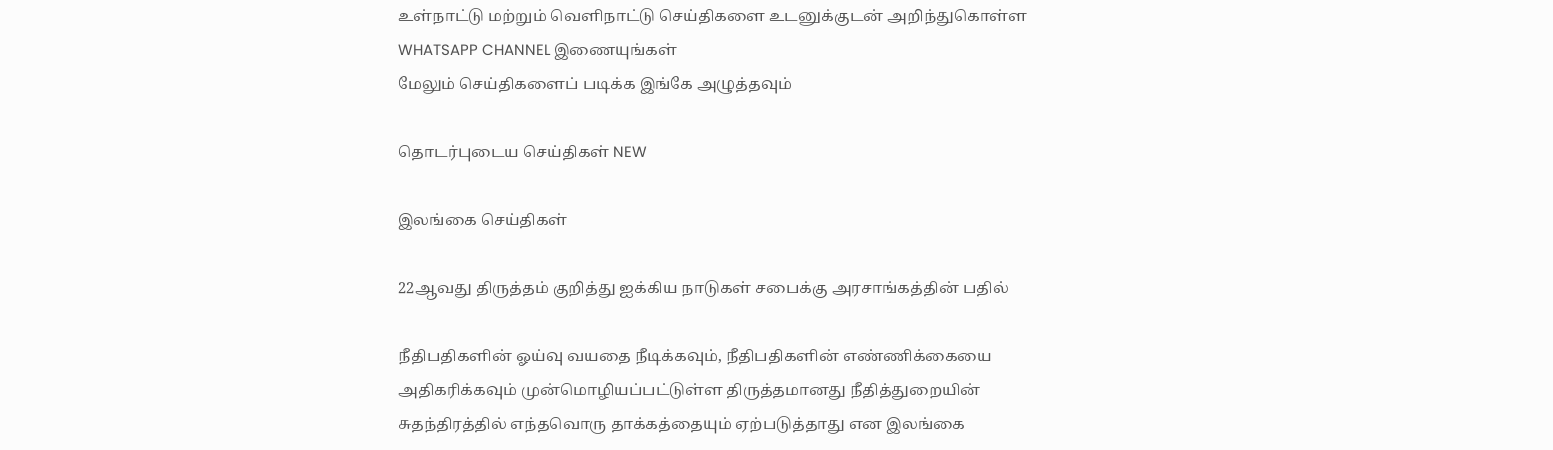உள்நாட்டு மற்றும் வெளிநாட்டு செய்திகளை உடனுக்குடன் அறிந்துகொள்ள WHATSAPP CHANNEL இணையுங்கள்
மேலும் செய்திகளைப் படிக்க இங்கே அழுத்தவும்

தொடர்புடைய செய்திகள் NEW

இலங்கை செய்திகள்

22ஆவது திருத்தம் குறித்து ஐக்கிய நாடுகள் சபைக்கு அரசாங்கத்தின் பதில்

நீதிபதிகளின் ஓய்வு வயதை நீடிக்கவும், நீதிபதிகளின் எண்ணிக்கையை அதிகரிக்கவும் முன்மொழியப்பட்டுள்ள திருத்தமானது நீதித்துறையின் சுதந்திரத்தில் எந்தவொரு தாக்கத்தையும் ஏற்படுத்தாது என இலங்கை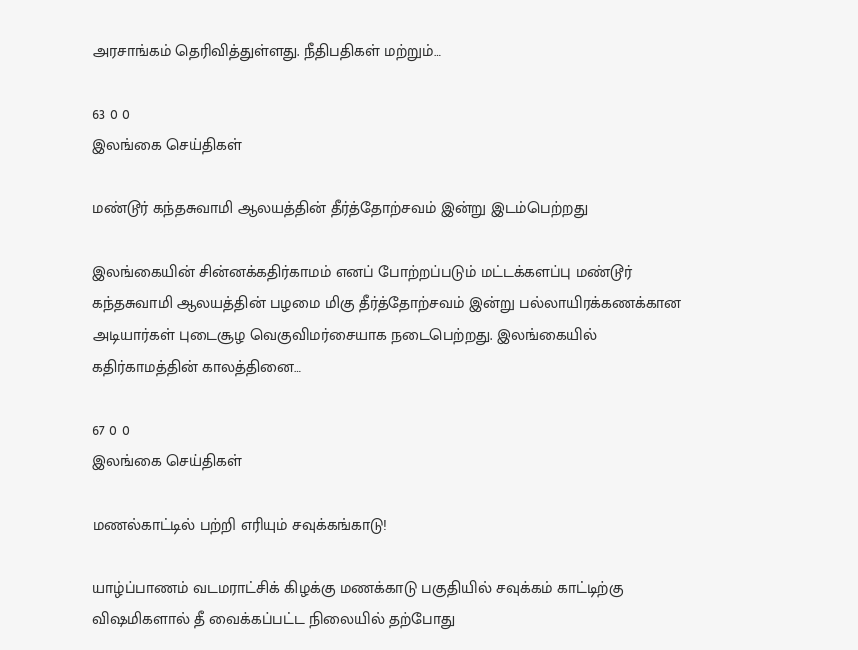அரசாங்கம் தெரிவித்துள்ளது. நீதிபதிகள் மற்றும்…

63 0 0
இலங்கை செய்திகள்

மண்டூர் கந்தசுவாமி ஆலயத்தின் தீர்த்தோற்சவம் இன்று இடம்பெற்றது

இலங்கையின் சின்னக்கதிர்காமம் எனப் போற்றப்படும் மட்டக்களப்பு மண்டூர் கந்தசுவாமி ஆலயத்தின் பழமை மிகு தீர்த்தோற்சவம் இன்று பல்லாயிரக்கணக்கான அடியார்கள் புடைசூழ வெகுவிமர்சையாக நடைபெற்றது. இலங்கையில் கதிர்காமத்தின் காலத்தினை…

67 0 0
இலங்கை செய்திகள்

மணல்காட்டில் பற்றி எரியும் சவுக்கங்காடு!

யாழ்ப்பாணம் வடமராட்சிக் கிழக்கு மணக்காடு பகுதியில் சவுக்கம் காட்டிற்கு விஷமிகளால் தீ வைக்கப்பட்ட நிலையில் தற்போது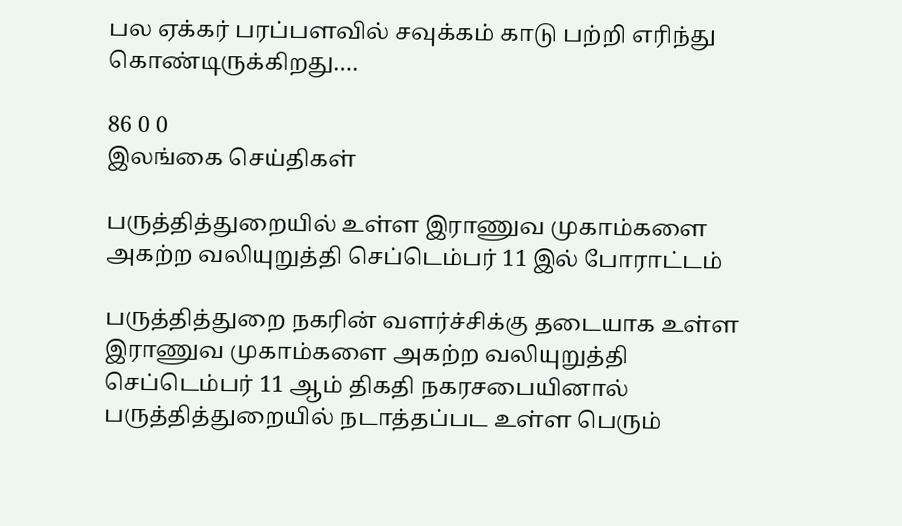பல ஏக்கர் பரப்பளவில் சவுக்கம் காடு பற்றி எரிந்து கொண்டிருக்கிறது.…

86 0 0
இலங்கை செய்திகள்

பருத்தித்துறையில் உள்ள இராணுவ முகாம்களை அகற்ற வலியுறுத்தி செப்டெம்பர் 11 இல் போராட்டம்

பருத்தித்துறை நகரின் வளர்ச்சிக்கு தடையாக உள்ள இராணுவ முகாம்களை அகற்ற வலியுறுத்தி செப்டெம்பர் 11 ஆம் திகதி நகரசபையினால் பருத்தித்துறையில் நடாத்தப்பட உள்ள பெரும்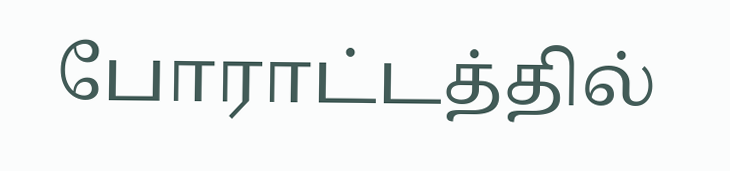போராட்டத்தில்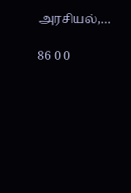அரசியல்,…

86 0 0